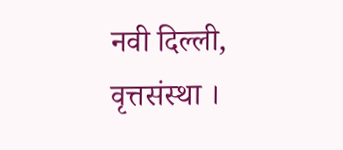नवी दिल्ली, वृत्तसंस्था ।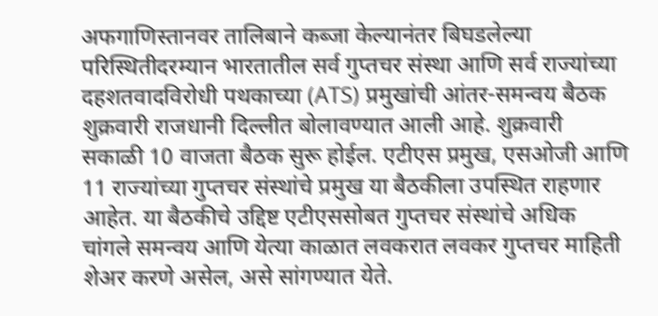अफगाणिस्तानवर तालिबाने कब्जा केल्यानंतर बिघडलेल्या परिस्थितीदरम्यान भारतातील सर्व गुप्तचर संस्था आणि सर्व राज्यांच्या दहशतवादविरोधी पथकाच्या (ATS) प्रमुखांची आंतर-समन्वय बैठक शुक्रवारी राजधानी दिल्लीत बोलावण्यात आली आहे. शुक्रवारी सकाळी 10 वाजता बैठक सुरू होईल. एटीएस प्रमुख, एसओजी आणि 11 राज्यांच्या गुप्तचर संस्थांचे प्रमुख या बैठकीला उपस्थित राहणार आहेत. या बैठकीचे उद्दिष्ट एटीएससोबत गुप्तचर संस्थांचे अधिक चांगले समन्वय आणि येत्या काळात लवकरात लवकर गुप्तचर माहिती शेअर करणे असेल, असे सांगण्यात येते.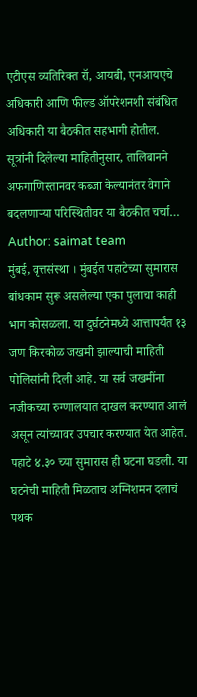एटीएस व्यतिरिक्त रॉ, आयबी, एनआयएचे अधिकारी आणि फील्ड ऑपरेशनशी संबंधित अधिकारी या बैठकीत सहभागी होतील. सूत्रांनी दिलेल्या माहितीनुसार, तालिबानने अफगाणिस्तानवर कब्जा केल्यानंतर वेगाने बदलणाऱ्या परिस्थितीवर या बैठकीत चर्चा…
Author: saimat team
मुंबई, वृत्तसंस्था । मुंबईत पहाटेच्या सुमारास बांधकाम सुरू असलेल्या एका पुलाचा काही भाग कोसळला. या दुर्घटनेमध्ये आत्तापर्यंत १३ जण किरकोळ जखमी झाल्याची माहिती पोलिसांनी दिली आहे. या सर्व जखमींना नजीकच्या रुग्णालयात दाखल करण्यात आलं असून त्यांच्यावर उपचार करण्यात येत आहेत. पहाटे ४.३० च्या सुमारास ही घटना घडली. या घटनेची माहिती मिळताच अग्निशमन दलाचं पथक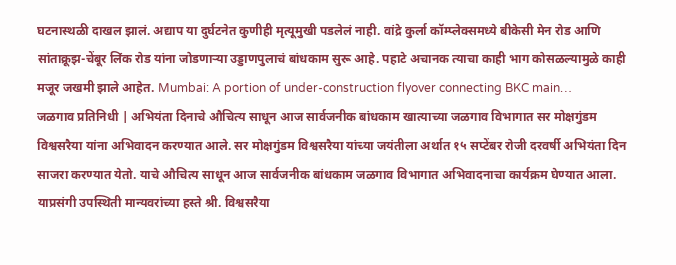घटनास्थळी दाखल झालं. अद्याप या दुर्घटनेत कुणीही मृत्यूमुखी पडलेलं नाही. वांद्रे कुर्ला कॉम्प्लेक्समध्ये बीकेसी मेन रोड आणि सांताक्रूझ-चेंबूर लिंक रोड यांना जोडणाऱ्या उड्डाणपुलाचं बांधकाम सुरू आहे. पहाटे अचानक त्याचा काही भाग कोसळल्यामुळे काही मजूर जखमी झाले आहेत. Mumbai: A portion of under-construction flyover connecting BKC main…
जळगाव प्रतिनिधी | अभियंता दिनाचे औचित्य साधून आज सार्वजनीक बांधकाम खात्याच्या जळगाव विभागात सर मोक्षगुंडम विश्वसरैया यांना अभिवादन करण्यात आले. सर मोक्षगुंडम विश्वसरैया यांच्या जयंतीला अर्थात १५ सप्टेंबर रोजी दरवर्षी अभियंता दिन साजरा करण्यात येतो. याचे औचित्य साधून आज सार्वजनीक बांधकाम जळगाव विभागात अभिवादनाचा कार्यक्रम घेण्यात आला. याप्रसंगी उपस्थिती मान्यवरांच्या हस्ते श्री. विश्वसरैया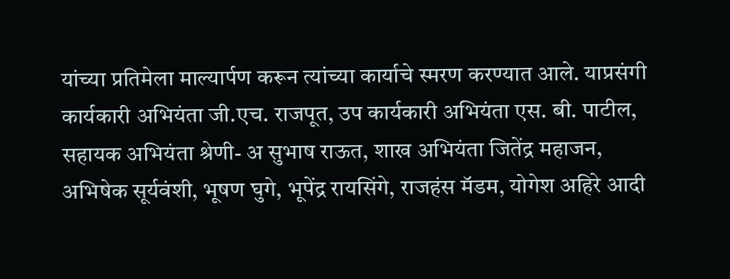यांच्या प्रतिमेला माल्यार्पण करून त्यांच्या कार्याचे स्मरण करण्यात आले. याप्रसंगी कार्यकारी अभियंता जी.एच. राजपूत, उप कार्यकारी अभियंता एस. बी. पाटील, सहायक अभियंता श्रेणी- अ सुभाष राऊत, शाख अभियंता जितेंद्र महाजन, अभिषेक सूर्यवंशी, भूषण घुगे, भूपेंद्र रायसिंगे, राजहंस मॅडम, योगेश अहिरे आदी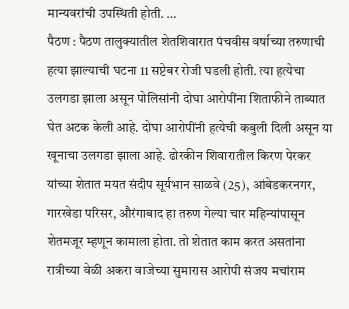मान्यवरांची उपस्थिती होती. …
पैठण : पैठण तालुक्यातील शेतशिवारात पंचवीस वर्षाच्या तरुणाची हत्या झाल्याची घटना 11 सप्टेबर रोजी घडली होती. त्या हत्येचा उलगडा झाला असून पोलिसांनी दोघा आरोपींना शिताफीने ताब्यात घेत अटक केली आहे. दोघा आरोपींनी हत्येची कबुली दिली असून या खूनाचा उलगडा झाला आहे. ढोरकीन शिवारातील किरण पेरकर यांच्या शेतात मयत संदीप सूर्यभान साळवे (25), आंबेडकरनगर, गारखेडा परिसर, औरंगाबाद हा तरुण गेल्या चार महिन्यांपासून शेतमजूर म्हणून कामाला होता. तो शेतात काम करत असतांना रात्रीच्या वेळी अकरा वाजेच्या सुमारास आरोपी संजय मचांराम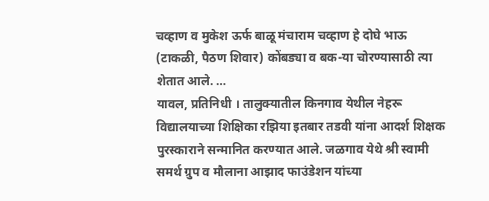चव्हाण व मुकेश ऊर्फ बाळू मंचाराम चव्हाण हे दोघे भाऊ (टाकळी, पैठण शिवार) कोंबड्या व बक-या चोरण्यासाठी त्या शेतात आले. …
यावल, प्रतिनिधी । तालुक्यातील किनगाव येथील नेहरू विद्यालयाच्या शिक्षिका रझिया इतबार तडवी यांना आदर्श शिक्षक पुरस्काराने सन्मानित करण्यात आले. जळगाव येथे श्री स्वामी समर्थ ग्रुप व मौलाना आझाद फाउंडेशन यांच्या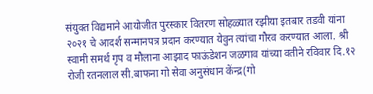संयुक्त विद्यमाने आयोजीत पुरस्कार वितरण सोहळ्यात रझीया इतबार तडवी यांना २०२१ चे आदर्श सन्मानपत्र प्रदान करण्यात येवुन त्यांचा गौरव करण्यात आला. श्री स्वामी समर्थ गृप व मौलाना आझाद फाऊंडेशन जळगाव यांच्या वतीने रविवार दि.१२ रोजी रतनलाल सी.बाफना गो सेवा अनुसंधान केंन्द्र(गो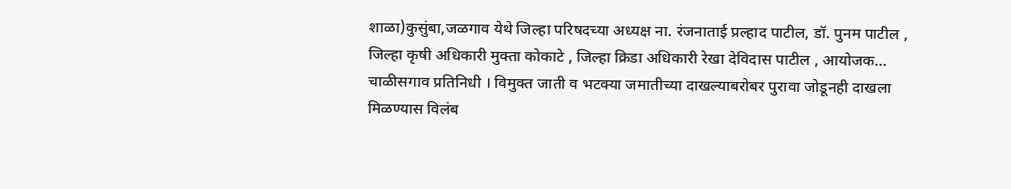शाळा)कुसुंबा,जळगाव येथे जिल्हा परिषदच्या अध्यक्ष ना. रंजनाताई प्रल्हाद पाटील, डॉ. पुनम पाटील , जिल्हा कृषी अधिकारी मुक्ता कोकाटे , जिल्हा क्रिडा अधिकारी रेखा देविदास पाटील , आयोजक…
चाळीसगाव प्रतिनिधी । विमुक्त जाती व भटक्या जमातीच्या दाखल्याबरोबर पुरावा जोडूनही दाखला मिळण्यास विलंब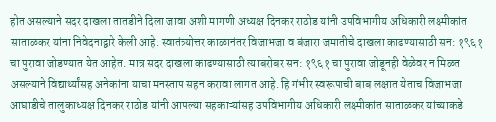होत असल्याने सदर दाखला तातडीने दिला जावा अशी मागणी अध्यक्ष दिनकर राठोड यांनी उपविभागीय अधिकारी लक्ष्मीकांत साताळकर यांना निवेदनाद्वारे केली आहे. स्वातंत्र्योत्तर काळानंतर विजाभजा व बंजारा जमातीचे दाखला काढण्यासाठी सन: १९६१ चा पुरावा जोडण्यात येत आहेत. मात्र सदर दाखला काढण्यासाठी त्याबरोबर सन: १९६१ चा पुरावा जोडूनही वेळेवर न मिळत असल्याने विद्यार्थ्यांसह अनेकांना याचा मनस्ताप सहन करावा लागत आहे. हि गंभीर स्वरूपाची बाब लक्षात येताच विजाभजा आघाडीचे तालुकाध्यक्ष दिनकर राठोड यांनी आपल्या सहकाऱ्यांसह उपविभागीय अधिकारी लक्ष्मीकांत साताळकर यांच्याकडे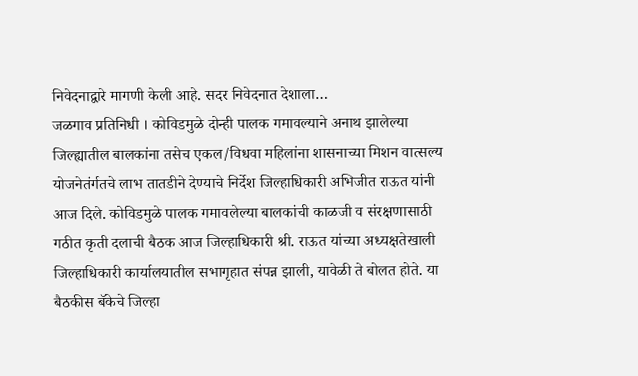निवेदनाद्वारे मागणी केली आहे. सदर निवेदनात देशाला…
जळगाव प्रतिनिधी । कोविडमुळे दोन्ही पालक गमावल्याने अनाथ झालेल्या जिल्ह्यातील बालकांना तसेच एकल/विधवा महिलांना शासनाच्या मिशन वात्सल्य योजनेतंर्गतचे लाभ तातडीने देण्याचे निर्देश जिल्हाधिकारी अभिजीत राऊत यांनी आज दिले. कोविडमुळे पालक गमावलेल्या बालकांची काळजी व संरक्षणासाठी गठीत कृती दलाची बैठक आज जिल्हाधिकारी श्री. राऊत यांच्या अध्यक्षतेखाली जिल्हाधिकारी कार्यालयातील सभागृहात संपन्न झाली, यावेळी ते बोलत होते. या बैठकीस बॅकेचे जिल्हा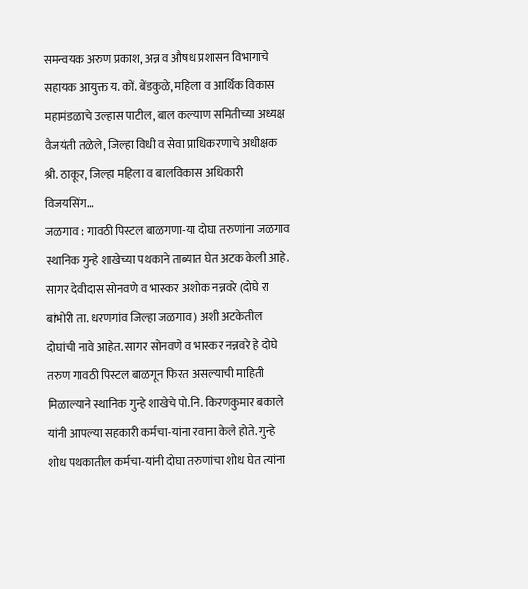समन्वयक अरुण प्रकाश, अन्न व औषध प्रशासन विभागाचे सहायक आयुक्त य. कों. बेंडकुळे, महिला व आर्थिक विकास महामंडळाचे उल्हास पाटील, बाल कल्याण समितीच्या अध्यक्ष वैजयंती तळेले, जिल्हा विधी व सेवा प्राधिकरणाचे अधीक्षक श्री. ठाकूर, जिल्हा महिला व बालविकास अधिकारी विजयसिंग…
जळगाव : गावठी पिस्टल बाळगणा-या दोघा तरुणांना जळगाव स्थानिक गुन्हे शाखेच्या पथकाने ताब्यात घेत अटक केली आहे. सागर देवीदास सोनवणे व भास्कर अशोक नन्नवरे (दोघे रा बांभोरी ता. धरणगांव जिल्हा जळगाव) अशी अटकेतील दोघांची नावे आहेत. सागर सोनवणे व भास्कर नन्नवरे हे दोघे तरुण गावठी पिस्टल बाळगून फिरत असल्याची माहिती मिळाल्याने स्थानिक गुन्हे शाखेचे पो.नि. किरणकुमार बकाले यांनी आपल्या सहकारी कर्मचा-यांना रवाना केले होते. गुन्हे शोध पथकातील कर्मचा-यांनी दोघा तरुणांचा शोध घेत त्यांना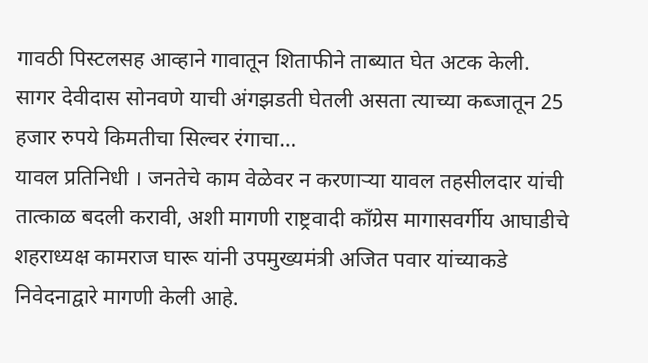गावठी पिस्टलसह आव्हाने गावातून शिताफीने ताब्यात घेत अटक केली. सागर देवीदास सोनवणे याची अंगझडती घेतली असता त्याच्या कब्जातून 25 हजार रुपये किमतीचा सिल्वर रंगाचा…
यावल प्रतिनिधी । जनतेचे काम वेळेवर न करणाऱ्या यावल तहसीलदार यांची तात्काळ बदली करावी, अशी मागणी राष्ट्रवादी काँग्रेस मागासवर्गीय आघाडीचे शहराध्यक्ष कामराज घारू यांनी उपमुख्यमंत्री अजित पवार यांच्याकडे निवेदनाद्वारे मागणी केली आहे.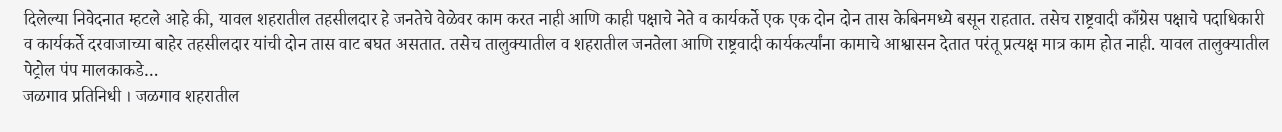दिलेल्या निवेदनात म्हटले आहे की, यावल शहरातील तहसीलदार हे जनतेचे वेळेवर काम करत नाही आणि काही पक्षाचे नेते व कार्यकर्ते एक एक दोन दोन तास केबिनमध्ये बसून राहतात. तसेच राष्ट्रवादी काँग्रेस पक्षाचे पदाधिकारी व कार्यकर्ते दरवाजाच्या बाहेर तहसीलदार यांची दोन तास वाट बघत असतात. तसेच तालुक्यातील व शहरातील जनतेला आणि राष्ट्रवादी कार्यकर्त्यांना कामाचे आश्वासन देतात परंतू प्रत्यक्ष मात्र काम होत नाही. यावल तालुक्यातील पेट्रोल पंप मालकाकडे…
जळगाव प्रतिनिधी । जळगाव शहरातील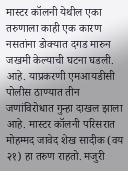मास्टर कॉलनी येथील एका तरुणाला काही एक कारण नसतांना डोक्यात दगड मारुन जखमी केल्याची घटना घडली. आहे. याप्रकरणी एमआयडीसी पोलीस ठाण्यात तीन जणांविरोधात गुन्हा दाखल झाला आहे. मास्टर कॉलनी परिसरात मोहम्मद जावेद शेख सादीक (वय २१) हा तरुण राहतो. मजुरी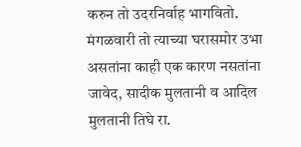करुन तो उदरनिर्वाह भागवितो. मंगळवारी तो त्याच्या घरासमोर उभा असतांना काही एक कारण नसतांना जावेद, सादीक मुलतानी व आदिल मुलतानी तिघे रा.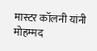मास्टर कॉलनी यांनी मोहम्मद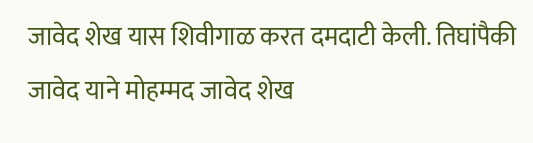जावेद शेख यास शिवीगाळ करत दमदाटी केली. तिघांपैकी जावेद याने मोहम्मद जावेद शेख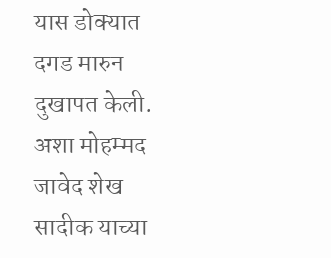यास डोक्यात दगड मारुन दुखापत केली. अशा मोहम्मद जावेद शेख सादीक याच्या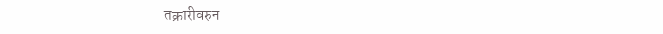तक्रारीवरुन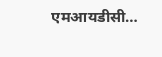एमआयडीसी…